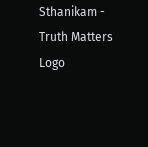Sthanikam - Truth Matters
Logo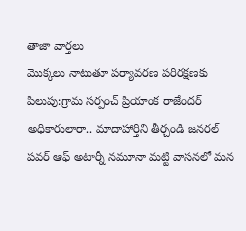తాజా వార్తలు
మొక్కలు నాటుతూ పర్యావరణ పరిరక్షణకు పిలుపు:గ్రామ సర్పంచ్ ప్రియాంక రాజేందర్ అధికారులారా.. మాదాహార్తిని తీర్చండి జనరల్ పవర్ ఆఫ్ అటార్నీ నమూనా మట్టి వాసనలో మన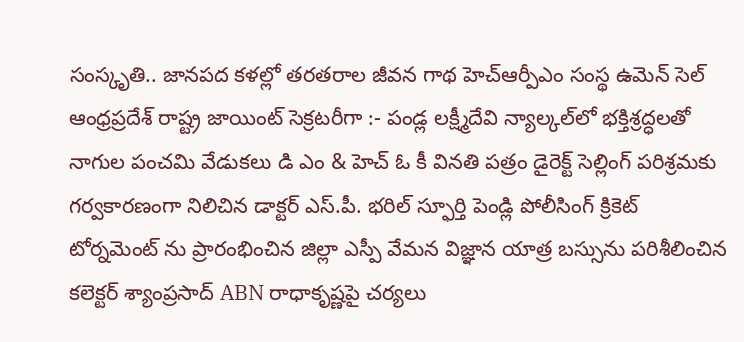సంస్కృతి.. జానపద కళల్లో తరతరాల జీవన గాథ హెచ్ఆర్పీఎం సంస్థ ఉమెన్ సెల్ ఆంధ్రప్రదేశ్ రాష్ట్ర జాయింట్ సెక్రటరీగా :- పండ్ల లక్ష్మీదేవి న్యాల్కల్‌లో భక్తిశ్రద్ధలతో నాగుల పంచమి వేడుకలు డి ఎం & హెచ్ ఓ కీ వినతి పత్రం డైరెక్ట్ సెల్లింగ్ పరిశ్రమకు గర్వకారణంగా నిలిచిన డాక్టర్ ఎస్.పీ. భరిల్ స్ఫూర్తి పెండ్లి పోలీసింగ్ క్రికెట్ టోర్నమెంట్ ను ప్రారంభించిన జిల్లా ఎస్పీ వేమన విజ్ఞాన యాత్ర బస్సును పరిశీలించిన కలెక్టర్ శ్యాంప్రసాద్ ABN రాధాకృష్ణపై చర్యలు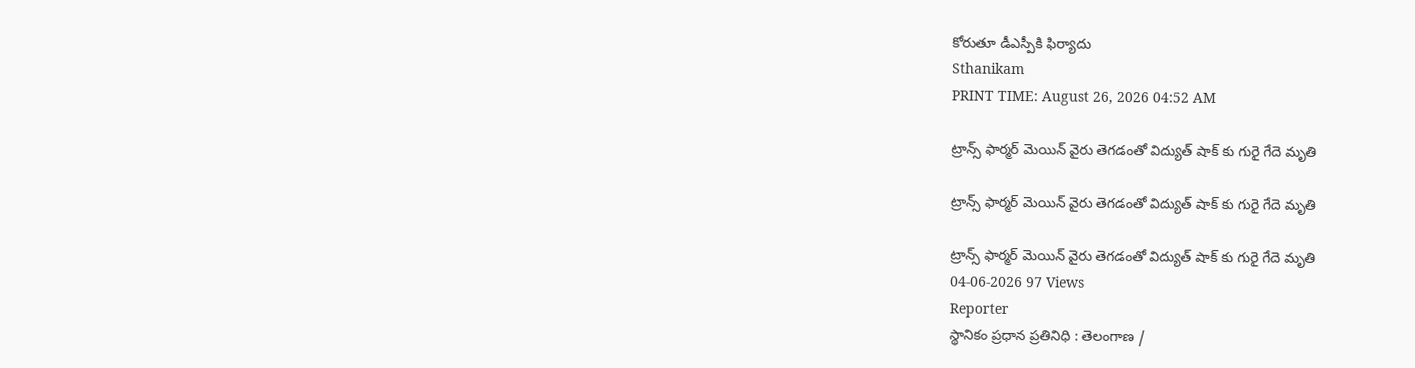కోరుతూ డీఎస్పీకి ఫిర్యాదు
Sthanikam
PRINT TIME: August 26, 2026 04:52 AM

ట్రాన్స్ ఫార్మర్ మెయిన్ వైరు తెగడంతో విద్యుత్ షాక్ కు గురై గేదె మృతి

ట్రాన్స్ ఫార్మర్ మెయిన్ వైరు తెగడంతో విద్యుత్ షాక్ కు గురై గేదె మృతి

ట్రాన్స్ ఫార్మర్ మెయిన్ వైరు తెగడంతో విద్యుత్ షాక్ కు గురై గేదె మృతి
04-06-2026 97 Views
Reporter
స్థానికం ప్రధాన ప్రతినిధి : తెలంగాణ /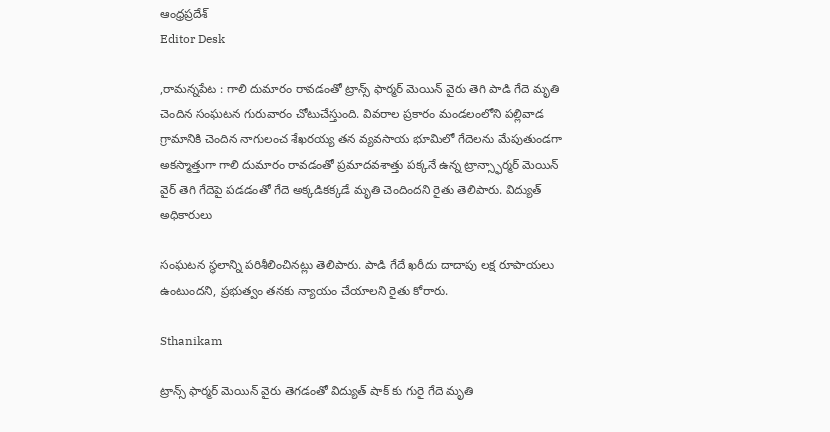ఆంధ్రప్రదేశ్
Editor Desk

,రామన్నపేట : గాలి దుమారం రావడంతో ట్రాన్స్ ఫార్మర్ మెయిన్ వైరు తెగి పాడి గేదె మృతి చెందిన సంఘటన గురువారం చోటుచేస్తుంది. వివరాల ప్రకారం మండలంలోని పల్లివాడ గ్రామానికి చెందిన నాగులంచ శేఖరయ్య తన వ్యవసాయ భూమిలో గేదెలను మేపుతుండగా అకస్మాత్తుగా గాలి దుమారం రావడంతో ప్రమాదవశాత్తు పక్కనే ఉన్న ట్రాన్స్ఫార్మర్ మెయిన్ వైర్ తెగి గేదెపై పడడంతో గేదె అక్కడికక్కడే మృతి చెందిందని రైతు తెలిపారు. విద్యుత్ అధికారులు

సంఘటన స్థలాన్ని పరిశీలించినట్లు తెలిపారు. పాడి గేదే ఖరీదు దాదాపు లక్ష రూపాయలు ఉంటుందని, ప్రభుత్వం తనకు న్యాయం చేయాలని రైతు కోరారు.

Sthanikam

ట్రాన్స్ ఫార్మర్ మెయిన్ వైరు తెగడంతో విద్యుత్ షాక్ కు గురై గేదె మృతి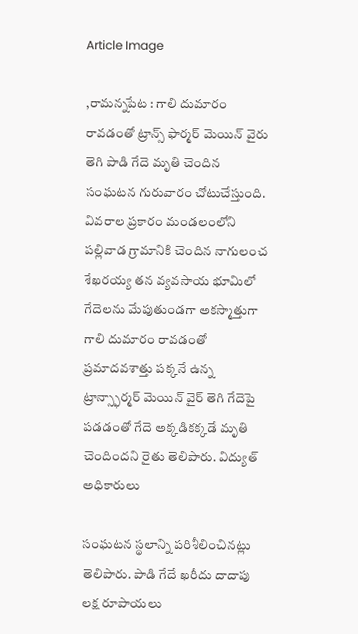Article Image

,రామన్నపేట : గాలి దుమారం రావడంతో ట్రాన్స్ ఫార్మర్ మెయిన్ వైరు తెగి పాడి గేదె మృతి చెందిన సంఘటన గురువారం చోటుచేస్తుంది. వివరాల ప్రకారం మండలంలోని పల్లివాడ గ్రామానికి చెందిన నాగులంచ శేఖరయ్య తన వ్యవసాయ భూమిలో గేదెలను మేపుతుండగా అకస్మాత్తుగా గాలి దుమారం రావడంతో ప్రమాదవశాత్తు పక్కనే ఉన్న ట్రాన్స్ఫార్మర్ మెయిన్ వైర్ తెగి గేదెపై పడడంతో గేదె అక్కడికక్కడే మృతి చెందిందని రైతు తెలిపారు. విద్యుత్ అధికారులు

సంఘటన స్థలాన్ని పరిశీలించినట్లు తెలిపారు. పాడి గేదే ఖరీదు దాదాపు లక్ష రూపాయలు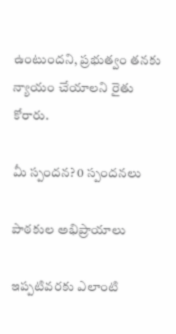ఉంటుందని, ప్రభుత్వం తనకు న్యాయం చేయాలని రైతు కోరారు.

మీ స్పందన? 0 స్పందనలు

పాఠకుల అభిప్రాయాలు

ఇప్పటివరకు ఎలాంటి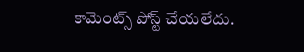కామెంట్స్ పోస్ట్ చేయలేదు.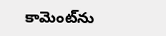కామెంట్‌ను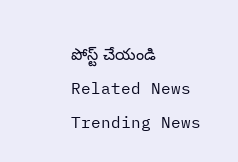పోస్ట్ చేయండి
Related News
Trending News